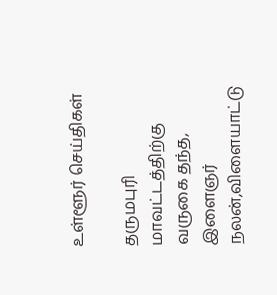உள்ளூர் செய்திகள்

தருமபுரி மாவட்டத்திற்கு வருகை தந்த, இளைஞர் நலன்,விளையாட்டு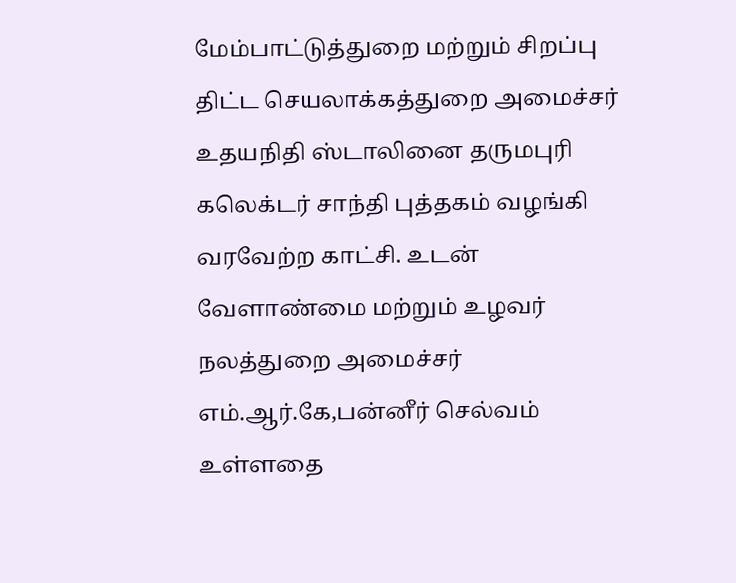மேம்பாட்டுத்துறை மற்றும் சிறப்பு திட்ட செயலாக்கத்துறை அமைச்சர் உதயநிதி ஸ்டாலினை தருமபுரி கலெக்டர் சாந்தி புத்தகம் வழங்கி வரவேற்ற காட்சி. உடன் வேளாண்மை மற்றும் உழவர் நலத்துறை அமைச்சர் எம்.ஆர்.கே,பன்னீர் செல்வம் உள்ளதை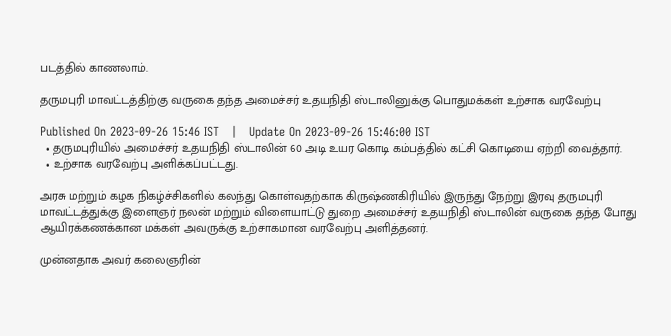படத்தில் காணலாம்.

தருமபுரி மாவட்டத்திற்கு வருகை தந்த அமைச்சர் உதயநிதி ஸ்டாலினுக்கு பொதுமக்கள் உற்சாக வரவேற்பு

Published On 2023-09-26 15:46 IST   |   Update On 2023-09-26 15:46:00 IST
  • தருமபுரியில் அமைச்சர் உதயநிதி ஸ்டாலின் 60 அடி உயர கொடி கம்பத்தில் கட்சி கொடியை ஏற்றி வைத்தார்.
  • உற்சாக வரவேற்பு அளிக்கப்பட்டது.

அரசு மற்றும் கழக நிகழ்ச்சிகளில் கலந்து கொள்வதற்காக கிருஷ்ணகிரியில் இருந்து நேற்று இரவு தருமபுரி மாவட்டத்துக்கு இளைஞர் நலன் மற்றும் விளையாட்டு துறை அமைச்சர் உதயநிதி ஸ்டாலின் வருகை தந்த போது ஆயிரக்கணக்கான மக்கள் அவருக்கு உற்சாகமான வரவேற்பு அளித்தனர்.

முன்னதாக அவர் கலைஞரின்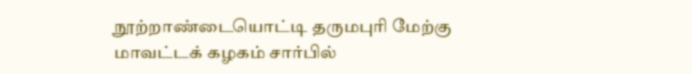நூற்றாண்டையொட்டி தருமபுரி மேற்கு மாவட்டக் கழகம் சார்பில்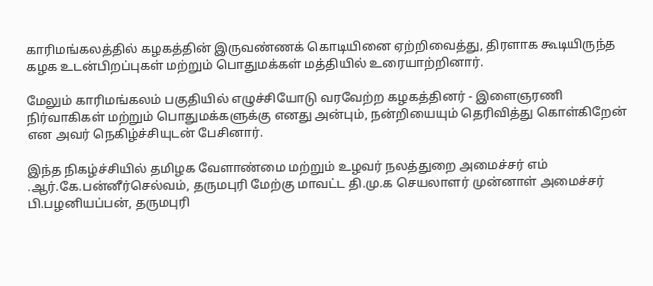காரிமங்கலத்தில் கழகத்தின் இருவண்ணக் கொடியினை ஏற்றிவைத்து, திரளாக கூடியிருந்த கழக உடன்பிறப்புகள் மற்றும் பொதுமக்கள் மத்தியில் உரையாற்றினார்.

மேலும் காரிமங்கலம் பகுதியில் எழுச்சியோடு வரவேற்ற கழகத்தினர் - இளைஞரணி நிர்வாகிகள் மற்றும் பொதுமக்களுக்கு எனது அன்பும், நன்றியையும் தெரிவித்து கொள்கிறேன் என அவர் நெகிழ்ச்சியுடன் பேசினார்.

இந்த நிகழ்ச்சியில் தமிழக வேளாண்மை மற்றும் உழவர் நலத்துறை அமைச்சர் எம் .ஆர்.கே.பன்னீர்செல்வம், தருமபுரி மேற்கு மாவட்ட தி.மு.க செயலாளர் முன்னாள் அமைச்சர் பி.பழனியப்பன், தருமபுரி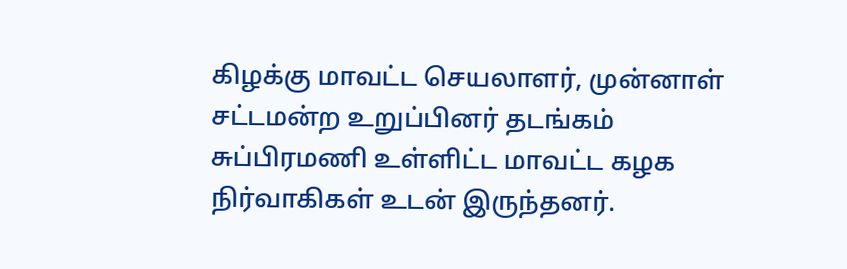கிழக்கு மாவட்ட செயலாளர், முன்னாள் சட்டமன்ற உறுப்பினர் தடங்கம் சுப்பிரமணி உள்ளிட்ட மாவட்ட கழக நிர்வாகிகள் உடன் இருந்தனர்.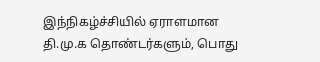இந்நிகழ்ச்சியில் ஏராளமான தி.மு.க தொண்டர்களும், பொது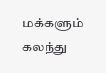மக்களும் கலந்து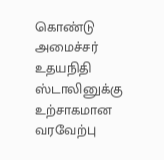கொண்டு அமைச்சர் உதயநிதி ஸ்டாலினுக்கு உற்சாகமான வரவேற்பு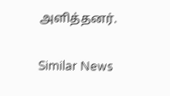அளித்தனர்.

Similar News